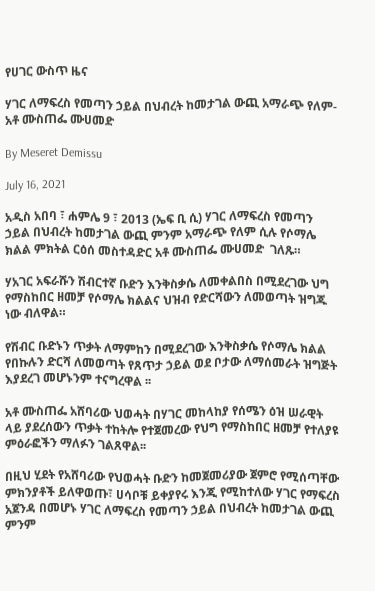የሀገር ውስጥ ዜና

ሃገር ለማፍረስ የመጣን ኃይል በህብረት ከመታገል ውጪ አማራጭ የለም- አቶ ሙስጠፌ ሙሀመድ

By Meseret Demissu

July 16, 2021

አዲስ አበባ ፣ ሐምሌ 9 ፣ 2013 (ኤፍ ቢ ሲ) ሃገር ለማፍረስ የመጣን ኃይል በህብረት ከመታገል ውጪ ምንም አማራጭ የለም ሲሉ የሶማሌ ክልል ምክትል ርዕሰ መስተዳድር አቶ ሙስጠፌ ሙሀመድ  ገለጹ።

ሃአገር አፍራሹን ሽብርተኛ ቡድን እንቅስቃሴ ለመቀልበስ በሚደረገው ህግ የማስከበር ዘመቻ የሶማሌ ክልልና ህዝብ የድርሻውን ለመወጣት ዝግጁ ነው ብለዋል።

የሽብር ቡድኑን ጥቃት ለማምከን በሚደረገው እንቅስቃሴ የሶማሌ ክልል የበኩሉን ድርሻ ለመወጣት የጸጥታ ኃይል ወደ ቦታው ለማሰመራት ዝግጅት እያደረገ መሆኑንም ተናግረዋል ፡፡

አቶ ሙስጠፌ አሸባሪው ህወሓት በሃገር መከላከያ የሰሜን ዕዝ ሠራዊት ላይ ያደረሰውን ጥቃት ተከትሎ የተጀመረው የህግ የማስከበር ዘመቻ የተለያዩ ምዕራፎችን ማለፉን ገልጸዋል፡፡

በዚህ ሂደት የአሸባሪው የህወሓት ቡድን ከመጀመሪያው ጀምሮ የሚሰጣቸው ምክንያቶች ይለዋወጡ፣ ሀሳቦቹ ይቀያየሩ እንጂ የሚከተለው ሃገር የማፍረስ አጀንዳ በመሆኑ ሃገር ለማፍረስ የመጣን ኃይል በህብረት ከመታገል ውጪ ምንም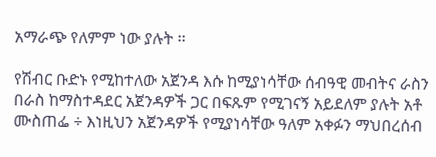አማራጭ የለምም ነው ያሉት ፡፡

የሽብር ቡድኑ የሚከተለው አጀንዳ እሱ ከሚያነሳቸው ሰብዓዊ መብትና ራስን በራስ ከማስተዳደር አጀንዳዎች ጋር በፍጹም የሚገናኝ አይደለም ያሉት አቶ ሙስጠፌ ÷ እነዚህን አጀንዳዎች የሚያነሳቸው ዓለም አቀፉን ማህበረሰብ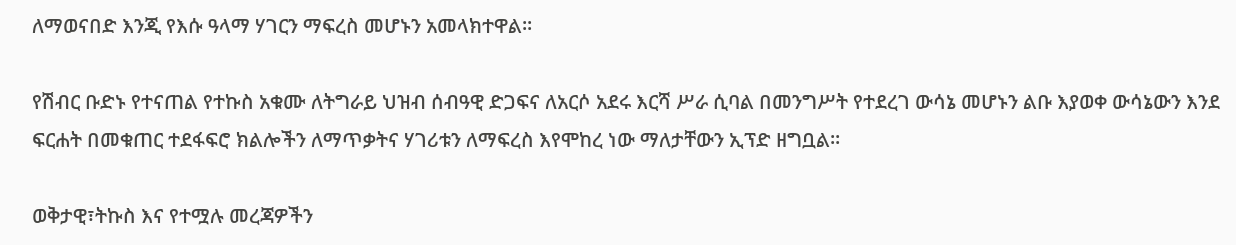ለማወናበድ እንጂ የእሱ ዓላማ ሃገርን ማፍረስ መሆኑን አመላክተዋል፡፡

የሽብር ቡድኑ የተናጠል የተኩስ አቁሙ ለትግራይ ህዝብ ሰብዓዊ ድጋፍና ለአርሶ አደሩ እርሻ ሥራ ሲባል በመንግሥት የተደረገ ውሳኔ መሆኑን ልቡ እያወቀ ውሳኔውን እንደ ፍርሐት በመቁጠር ተደፋፍሮ ክልሎችን ለማጥቃትና ሃገሪቱን ለማፍረስ እየሞከረ ነው ማለታቸውን ኢፕድ ዘግቧል።

ወቅታዊ፣ትኩስ እና የተሟሉ መረጃዎችን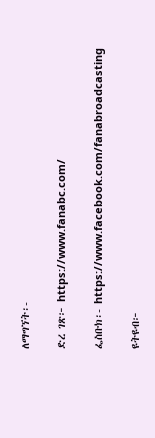ለማግኘት፡-

ድረ ገጽ፦ https://www.fanabc.com/

ፌስቡክ፡- https://www.facebook.com/fanabroadcasting

ዩትዩብ፦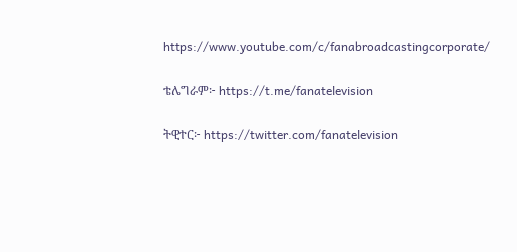https://www.youtube.com/c/fanabroadcastingcorporate/

ቴሌግራም፦ https://t.me/fanatelevision

ትዊተር፦ https://twitter.com/fanatelevision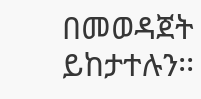በመወዳጀት ይከታተሉን፡፡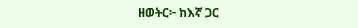ዘወትር፦ ከእኛ ጋር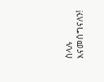ስላሉ እናመሰግናለን!